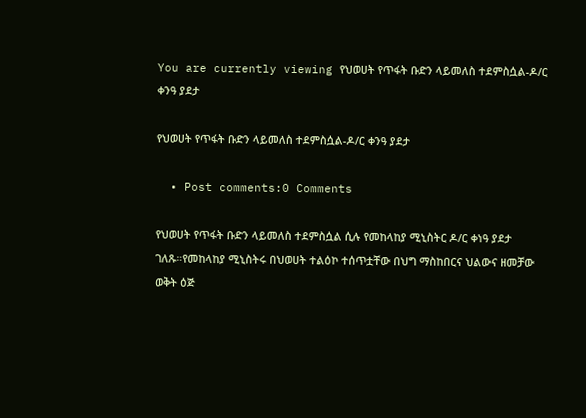You are currently viewing የህወሀት የጥፋት ቡድን ላይመለስ ተደምስሷል-ዶ/ር ቀንዓ ያደታ

የህወሀት የጥፋት ቡድን ላይመለስ ተደምስሷል-ዶ/ር ቀንዓ ያደታ

  • Post comments:0 Comments

የህወሀት የጥፋት ቡድን ላይመለስ ተደምስሷል ሲሉ የመከላከያ ሚኒስትር ዶ/ር ቀነዓ ያደታ ገለጹ።የመከላከያ ሚኒስትሩ በህወሀት ተልዕኮ ተሰጥቷቸው በህግ ማስከበርና ህልውና ዘመቻው ወቅት ዕጅ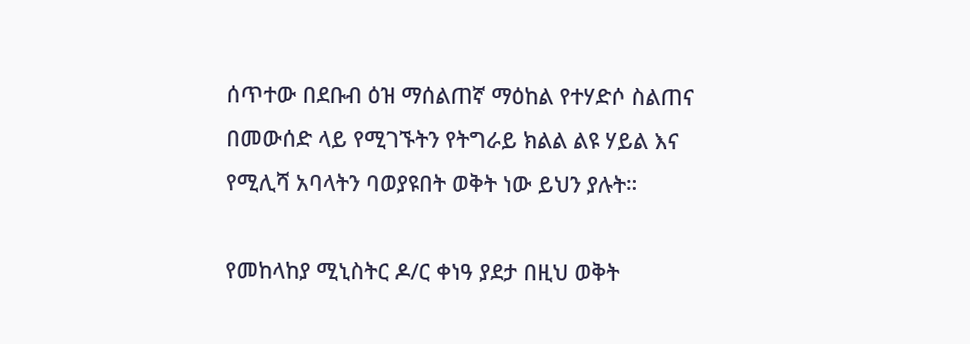ሰጥተው በደቡብ ዕዝ ማሰልጠኛ ማዕከል የተሃድሶ ስልጠና በመውሰድ ላይ የሚገኙትን የትግራይ ክልል ልዩ ሃይል እና የሚሊሻ አባላትን ባወያዩበት ወቅት ነው ይህን ያሉት።

የመከላከያ ሚኒስትር ዶ/ር ቀነዓ ያደታ በዚህ ወቅት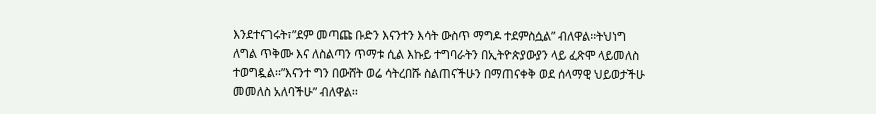እንደተናገሩት፣”ደም መጣጩ ቡድን እናንተን እሳት ውስጥ ማግዶ ተደምስሷል” ብለዋል፡፡ትህነግ ለግል ጥቅሙ እና ለስልጣን ጥማቱ ሲል እኩይ ተግባራትን በኢትዮጵያውያን ላይ ፈጽሞ ላይመለስ ተወግዷል፡፡”እናንተ ግን በውሸት ወሬ ሳትረበሹ ስልጠናችሁን በማጠናቀቅ ወደ ሰላማዊ ህይወታችሁ መመለስ አለባችሁ” ብለዋል፡፡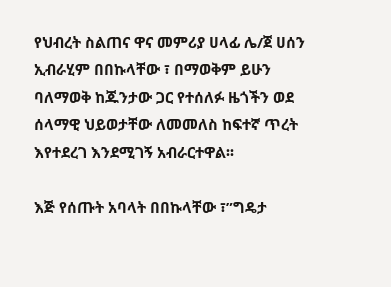የህብረት ስልጠና ዋና መምሪያ ሀላፊ ሌ/ጀ ሀሰን ኢብራሂም በበኩላቸው ፣ በማወቅም ይሁን ባለማወቅ ከጁንታው ጋር የተሰለፉ ዜጎችን ወደ ሰላማዊ ህይወታቸው ለመመለስ ከፍተኛ ጥረት እየተደረገ እንደሚገኝ አብራርተዋል፡፡

እጅ የሰጡት አባላት በበኩላቸው ፣”ግዴታ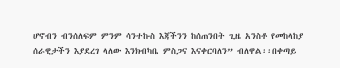ሆኖብን ብንሰለፍም ምንም ሳንተኩስ እጃችንን ከሰጠንበት ጊዜ አንስቶ የመከላከያ ሰራዊታችን እያደረገ ላለው እንክብካቤ ምስጋና እናቀርባለን” ብለዋል፡፡በቀጣይ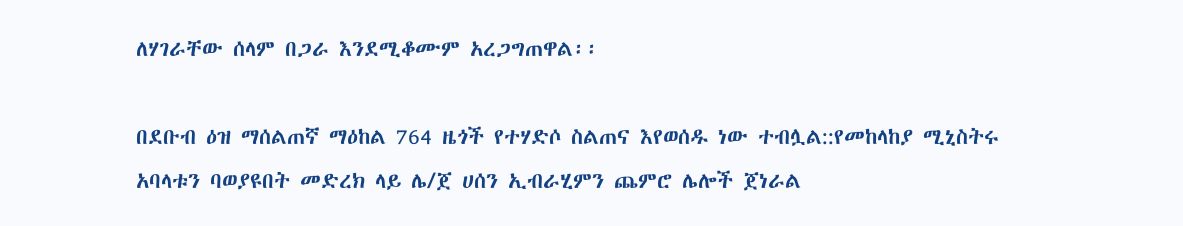ለሃገራቸው ሰላም በጋራ እንደሚቆሙም አረጋግጠዋል፡፡

በደቡብ ዕዝ ማሰልጠኛ ማዕከል 764 ዜጎች የተሃድሶ ስልጠና እየወሰዱ ነው ተብሏል::የመከላከያ ሚኒስትሩ አባላቱን ባወያዩበት መድረክ ላይ ሌ/ጀ ሀሰን ኢብራሂምን ጨምሮ ሌሎች ጀነራል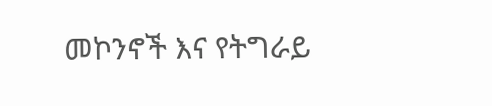መኮንኖች እና የትግራይ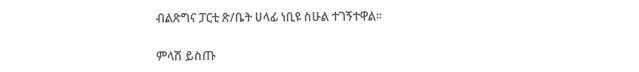ብልጽግና ፓርቲ ጽ/ቤት ሀላፊ ነቢዩ ስሁል ተገኝተዋል፡፡

ምላሽ ይስጡ